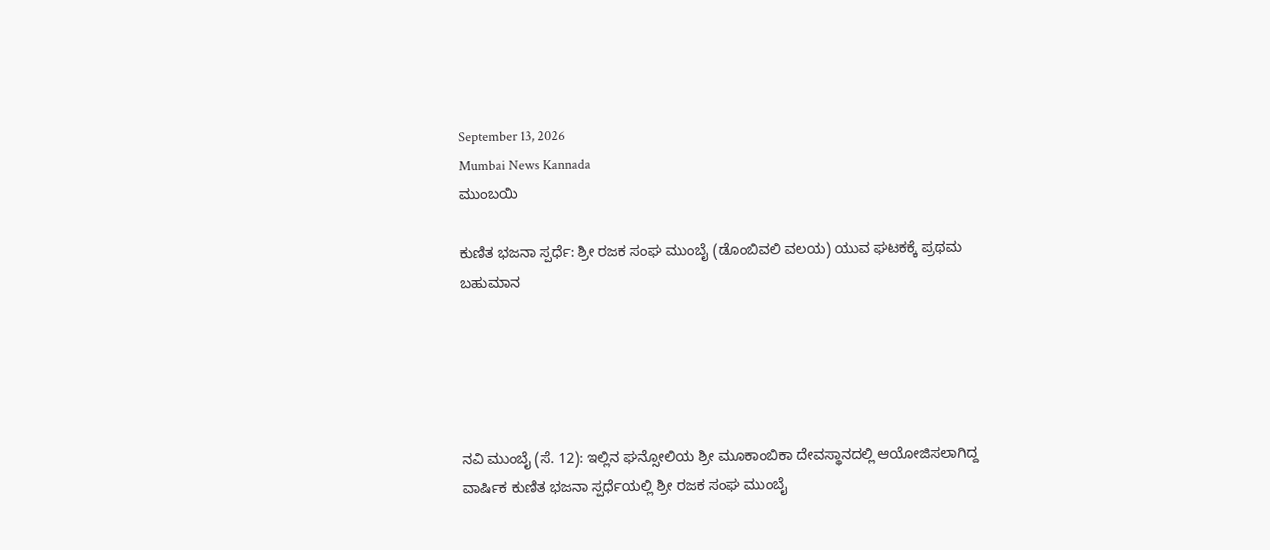September 13, 2026
Mumbai News Kannada
ಮುಂಬಯಿ

ಕುಣಿತ ಭಜನಾ ಸ್ಪರ್ಧೆ: ಶ್ರೀ ರಜಕ ಸಂಘ ಮುಂಬೈ (ಡೊಂಬಿವಲಿ ವಲಯ) ಯುವ ಘಟಕಕ್ಕೆ ಪ್ರಥಮ ಬಹುಮಾನ





ನವಿ ಮುಂಬೈ (ಸೆ. 12): ಇಲ್ಲಿನ ಘನ್ಸೋಲಿಯ ಶ್ರೀ ಮೂಕಾಂಬಿಕಾ ದೇವಸ್ಥಾನದಲ್ಲಿ ಆಯೋಜಿಸಲಾಗಿದ್ದ ವಾರ್ಷಿಕ ಕುಣಿತ ಭಜನಾ ಸ್ಪರ್ಧೆಯಲ್ಲಿ ಶ್ರೀ ರಜಕ ಸಂಘ ಮುಂಬೈ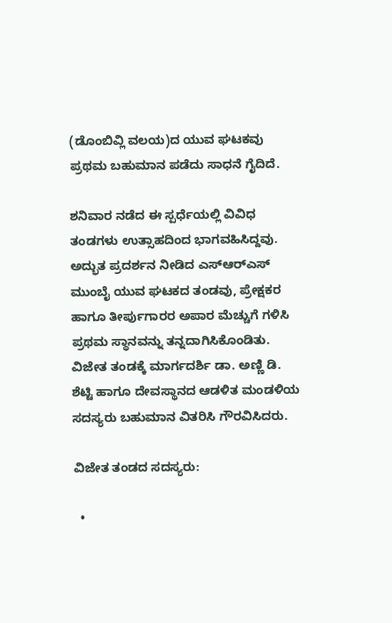(ಡೊಂಬಿವ್ಲಿ ವಲಯ)ದ ಯುವ ಘಟಕವು ಪ್ರಥಮ ಬಹುಮಾನ ಪಡೆದು ಸಾಧನೆ ಗೈದಿದೆ.

ಶನಿವಾರ ನಡೆದ ಈ ಸ್ಪರ್ಧೆಯಲ್ಲಿ ವಿವಿಧ ತಂಡಗಳು ಉತ್ಸಾಹದಿಂದ ಭಾಗವಹಿಸಿದ್ದವು. ಅದ್ಭುತ ಪ್ರದರ್ಶನ ನೀಡಿದ ಎಸ್‌ಆರ್‌ಎಸ್ ಮುಂಬೈ ಯುವ ಘಟಕದ ತಂಡವು, ಪ್ರೇಕ್ಷಕರ ಹಾಗೂ ತೀರ್ಪುಗಾರರ ಅಪಾರ ಮೆಚ್ಚುಗೆ ಗಳಿಸಿ ಪ್ರಥಮ ಸ್ಥಾನವನ್ನು ತನ್ನದಾಗಿಸಿಕೊಂಡಿತು. ವಿಜೇತ ತಂಡಕ್ಕೆ ಮಾರ್ಗದರ್ಶಿ ಡಾ. ಅಣ್ಣಿ ಡಿ. ಶೆಟ್ಟಿ ಹಾಗೂ ದೇವಸ್ಥಾನದ ಆಡಳಿತ ಮಂಡಳಿಯ ಸದಸ್ಯರು ಬಹುಮಾನ ವಿತರಿಸಿ ಗೌರವಿಸಿದರು.

ವಿಜೇತ ತಂಡದ ಸದಸ್ಯರು:

  •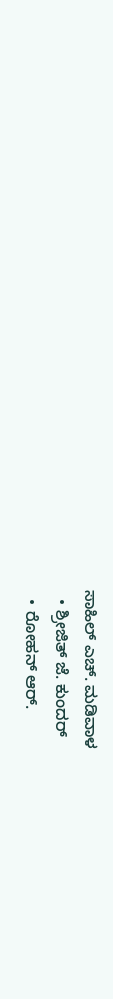ಸಾಹಿಲ್ ಎಚ್. ಮಡಿವಾಳ
  • ಶ್ರೀಜಿತ್ ಜೆ. ಕುಂದರ್
  • ರೋಹನ್ ಆರ್.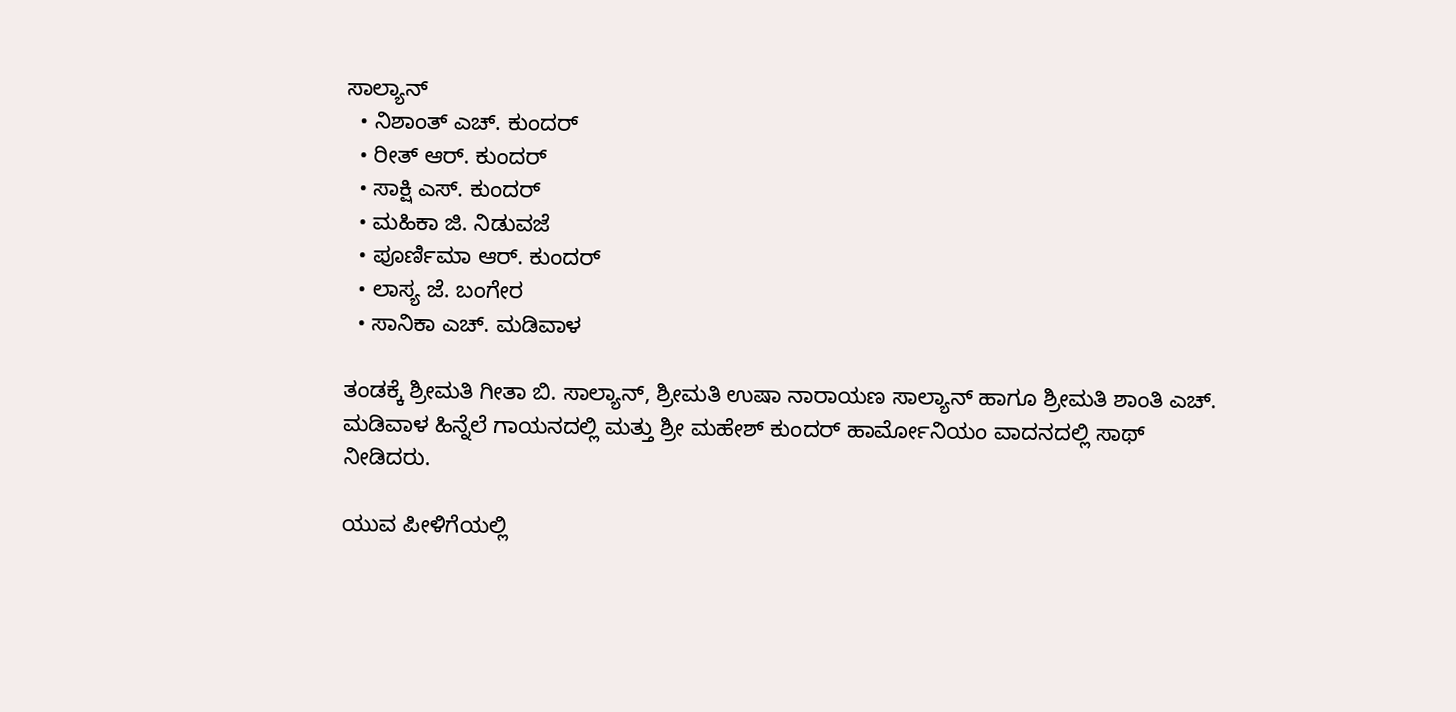ಸಾಲ್ಯಾನ್
  • ನಿಶಾಂತ್ ಎಚ್. ಕುಂದರ್
  • ರೀತ್ ಆರ್. ಕುಂದರ್
  • ಸಾಕ್ಷಿ ಎಸ್. ಕುಂದರ್
  • ಮಹಿಕಾ ಜಿ. ನಿಡುವಜೆ
  • ಪೂರ್ಣಿಮಾ ಆರ್. ಕುಂದರ್
  • ಲಾಸ್ಯ ಜೆ. ಬಂಗೇರ
  • ಸಾನಿಕಾ ಎಚ್. ಮಡಿವಾಳ

ತಂಡಕ್ಕೆ ಶ್ರೀಮತಿ ಗೀತಾ ಬಿ. ಸಾಲ್ಯಾನ್, ಶ್ರೀಮತಿ ಉಷಾ ನಾರಾಯಣ ಸಾಲ್ಯಾನ್ ಹಾಗೂ ಶ್ರೀಮತಿ ಶಾಂತಿ ಎಚ್. ಮಡಿವಾಳ ಹಿನ್ನೆಲೆ ಗಾಯನದಲ್ಲಿ ಮತ್ತು ಶ್ರೀ ಮಹೇಶ್ ಕುಂದರ್ ಹಾರ್ಮೋನಿಯಂ ವಾದನದಲ್ಲಿ ಸಾಥ್ ನೀಡಿದರು.

ಯುವ ಪೀಳಿಗೆಯಲ್ಲಿ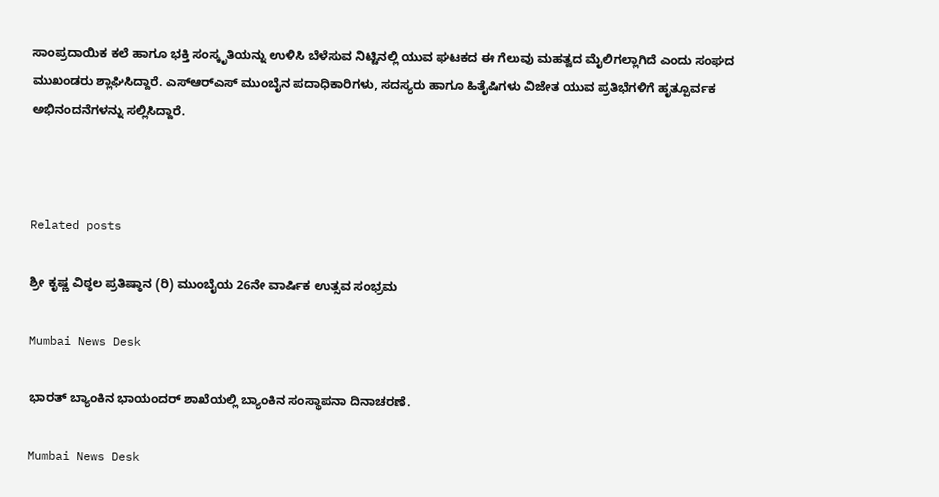ಸಾಂಪ್ರದಾಯಿಕ ಕಲೆ ಹಾಗೂ ಭಕ್ತಿ ಸಂಸ್ಕೃತಿಯನ್ನು ಉಳಿಸಿ ಬೆಳೆಸುವ ನಿಟ್ಟಿನಲ್ಲಿ ಯುವ ಘಟಕದ ಈ ಗೆಲುವು ಮಹತ್ವದ ಮೈಲಿಗಲ್ಲಾಗಿದೆ ಎಂದು ಸಂಘದ ಮುಖಂಡರು ಶ್ಲಾಘಿಸಿದ್ದಾರೆ. ಎಸ್‌ಆರ್‌ಎಸ್ ಮುಂಬೈನ ಪದಾಧಿಕಾರಿಗಳು, ಸದಸ್ಯರು ಹಾಗೂ ಹಿತೈಷಿಗಳು ವಿಜೇತ ಯುವ ಪ್ರತಿಭೆಗಳಿಗೆ ಹೃತ್ಪೂರ್ವಕ ಅಭಿನಂದನೆಗಳನ್ನು ಸಲ್ಲಿಸಿದ್ದಾರೆ.



Related posts

ಶ್ರೀ ಕೃಷ್ಣ ವಿಠ್ಠಲ ಪ್ರತಿಷ್ಠಾನ (ರಿ) ಮುಂಬೈಯ 26ನೇ ವಾರ್ಷಿಕ ಉತ್ಸವ ಸಂಭ್ರಮ

Mumbai News Desk

ಭಾರತ್ ಬ್ಯಾಂಕಿನ ಭಾಯಂದರ್ ಶಾಖೆಯಲ್ಲಿ ಬ್ಯಾಂಕಿನ ಸಂಸ್ಥಾಪನಾ ದಿನಾಚರಣೆ.

Mumbai News Desk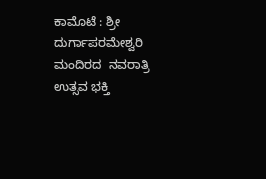ಕಾಮೊಟೆ : ಶ್ರೀ ದುರ್ಗಾಪರಮೇಶ್ವರಿ ಮಂದಿರದ  ನವರಾತ್ರಿ ಉತ್ಸವ ಭಕ್ತಿ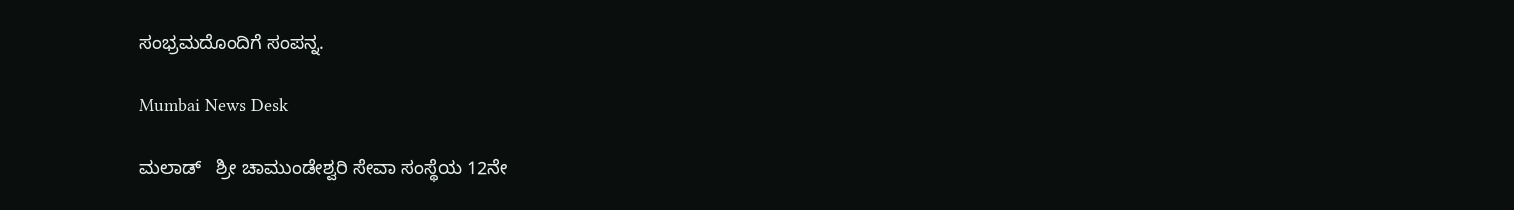ಸಂಭ್ರಮದೊಂದಿಗೆ ಸಂಪನ್ನ.

Mumbai News Desk

ಮಲಾಡ್   ಶ್ರೀ ಚಾಮುಂಡೇಶ್ವರಿ ಸೇವಾ ಸಂಸ್ಥೆಯ 12ನೇ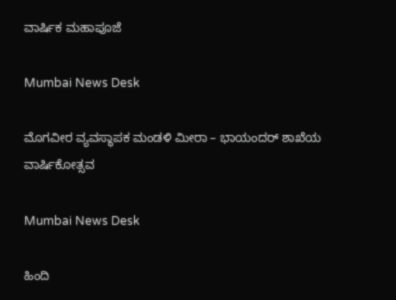ವಾರ್ಷಿಕ ಮಹಾಪೂಜೆ

Mumbai News Desk

ಮೊಗವೀರ ವ್ಯವಸ್ಥಾಪಕ ಮಂಡಳಿ ಮೀರಾ – ಭಾಯಂದರ್ ಶಾಖೆಯ ವಾರ್ಷಿಕೋತ್ಸವ

Mumbai News Desk

ಹಿಂದಿ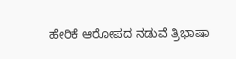ಹೇರಿಕೆ ಆರೋಪದ ನಡುವೆ ತ್ರಿಭಾಷಾ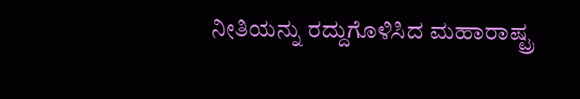ನೀತಿಯನ್ನು ರದ್ದುಗೊಳಿಸಿದ ಮಹಾರಾಷ್ಟ್ರ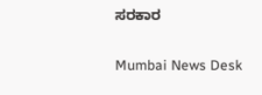ಸರಕಾರ

Mumbai News Desk